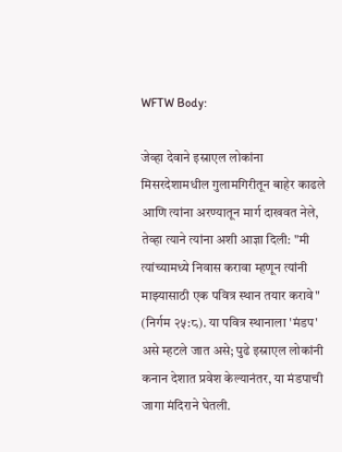WFTW Body:

जेव्हा देवाने इस्राएल लोकांना मिसरदेशामधील गुलामगिरीतून बाहेर काढले आणि त्यांना अरण्यातून मार्ग दाखवत नेले, तेव्हा त्याने त्यांना अशी आज्ञा दिली: "मी त्यांच्यामध्ये निवास करावा म्हणून त्यांनी माझ्यासाठी एक पवित्र स्थान तयार करावे" (निर्गम २५:८). या पवित्र स्थानाला 'मंडप' असे म्हटले जात असे; पुढे इस्राएल लोकांनी कनान देशात प्रवेश केल्यानंतर, या मंडपाची जागा मंदिराने घेतली.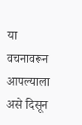या वचनावरून आपल्याला असे दिसून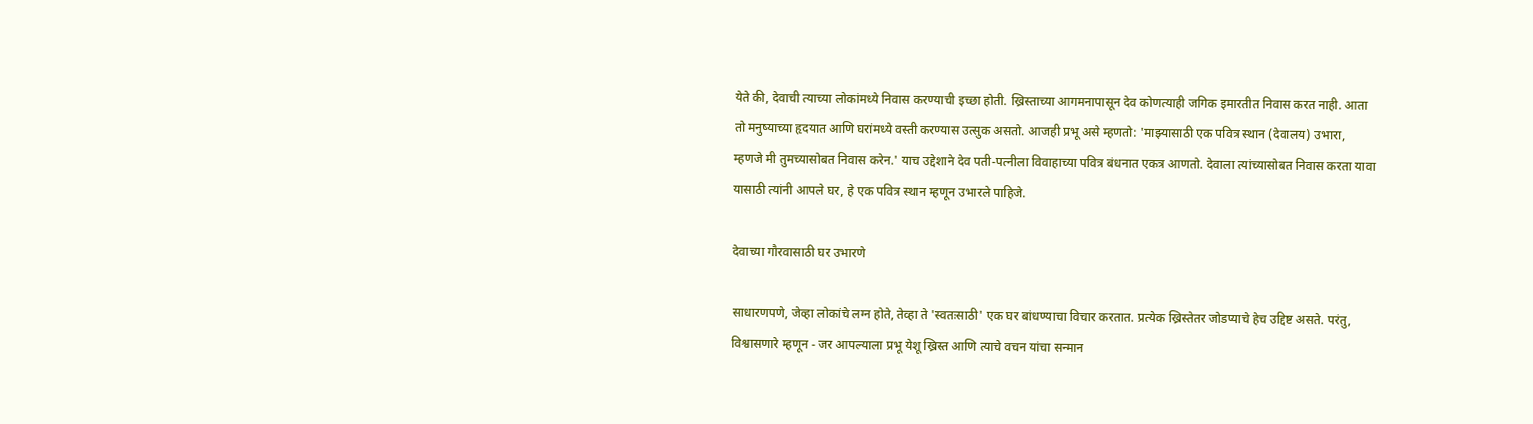येते की, देवाची त्याच्या लोकांमध्ये निवास करण्याची इच्छा होती. ख्रिस्ताच्या आगमनापासून देव कोणत्याही जगिक इमारतीत निवास करत नाही. आता तो मनुष्याच्या हृदयात आणि घरांमध्ये वस्ती करण्यास उत्सुक असतो. आजही प्रभू असे म्हणतो: 'माझ्यासाठी एक पवित्र स्थान (देवालय) उभारा, म्हणजे मी तुमच्यासोबत निवास करेन.' याच उद्देशाने देव पती-पत्नीला विवाहाच्या पवित्र बंधनात एकत्र आणतो. देवाला त्यांच्यासोबत निवास करता यावा यासाठी त्यांनी आपले घर, हे एक पवित्र स्थान म्हणून उभारले पाहिजे.

देवाच्या गौरवासाठी घर उभारणे

साधारणपणे, जेव्हा लोकांचे लग्न होते, तेव्हा ते 'स्वतःसाठी' एक घर बांधण्याचा विचार करतात. प्रत्येक ख्रिस्तेतर जोडप्याचे हेच उद्दिष्ट असते. परंतु, विश्वासणारे म्हणून - जर आपल्याला प्रभू येशू ख्रिस्त आणि त्याचे वचन यांचा सन्मान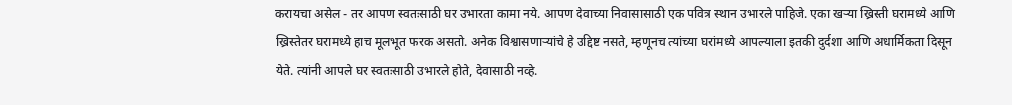करायचा असेल - तर आपण स्वतःसाठी घर उभारता कामा नये. आपण देवाच्या निवासासाठी एक पवित्र स्थान उभारले पाहिजे. एका खऱ्या ख्रिस्ती घरामध्ये आणि ख्रिस्तेतर घरामध्ये हाच मूलभूत फरक असतो. अनेक विश्वासणाऱ्यांचे हे उद्दिष्ट नसते, म्हणूनच त्यांच्या घरांमध्ये आपल्याला इतकी दुर्दशा आणि अधार्मिकता दिसून येते. त्यांनी आपले घर स्वतःसाठी उभारले होते, देवासाठी नव्हे.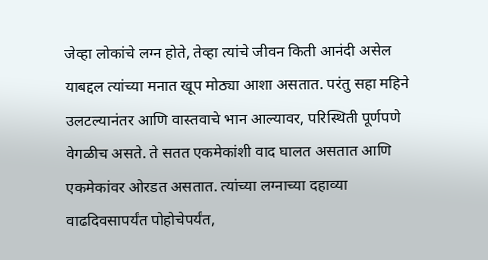जेव्हा लोकांचे लग्न होते, तेव्हा त्यांचे जीवन किती आनंदी असेल याबद्दल त्यांच्या मनात खूप मोठ्या आशा असतात. परंतु सहा महिने उलटल्यानंतर आणि वास्तवाचे भान आल्यावर, परिस्थिती पूर्णपणे वेगळीच असते. ते सतत एकमेकांशी वाद घालत असतात आणि एकमेकांवर ओरडत असतात. त्यांच्या लग्नाच्या दहाव्या वाढदिवसापर्यंत पोहोचेपर्यंत,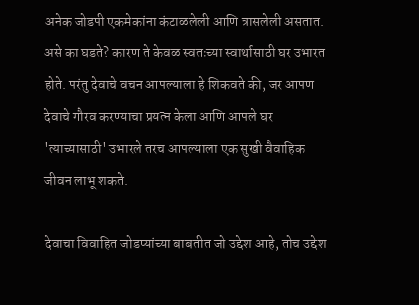अनेक जोडपी एकमेकांना कंटाळलेली आणि त्रासलेली असतात. असे का घडते? कारण ते केवळ स्वतःच्या स्वार्थासाठी घर उभारत होते. परंतु देवाचे वचन आपल्याला हे शिकवते की, जर आपण देवाचे गौरव करण्याचा प्रयत्न केला आणि आपले घर 'त्याच्यासाठी' उभारले तरच आपल्याला एक सुखी वैवाहिक जीवन लाभू शकते.

देवाचा विवाहित जोडप्यांच्या बाबतीत जो उद्देश आहे, तोच उद्देश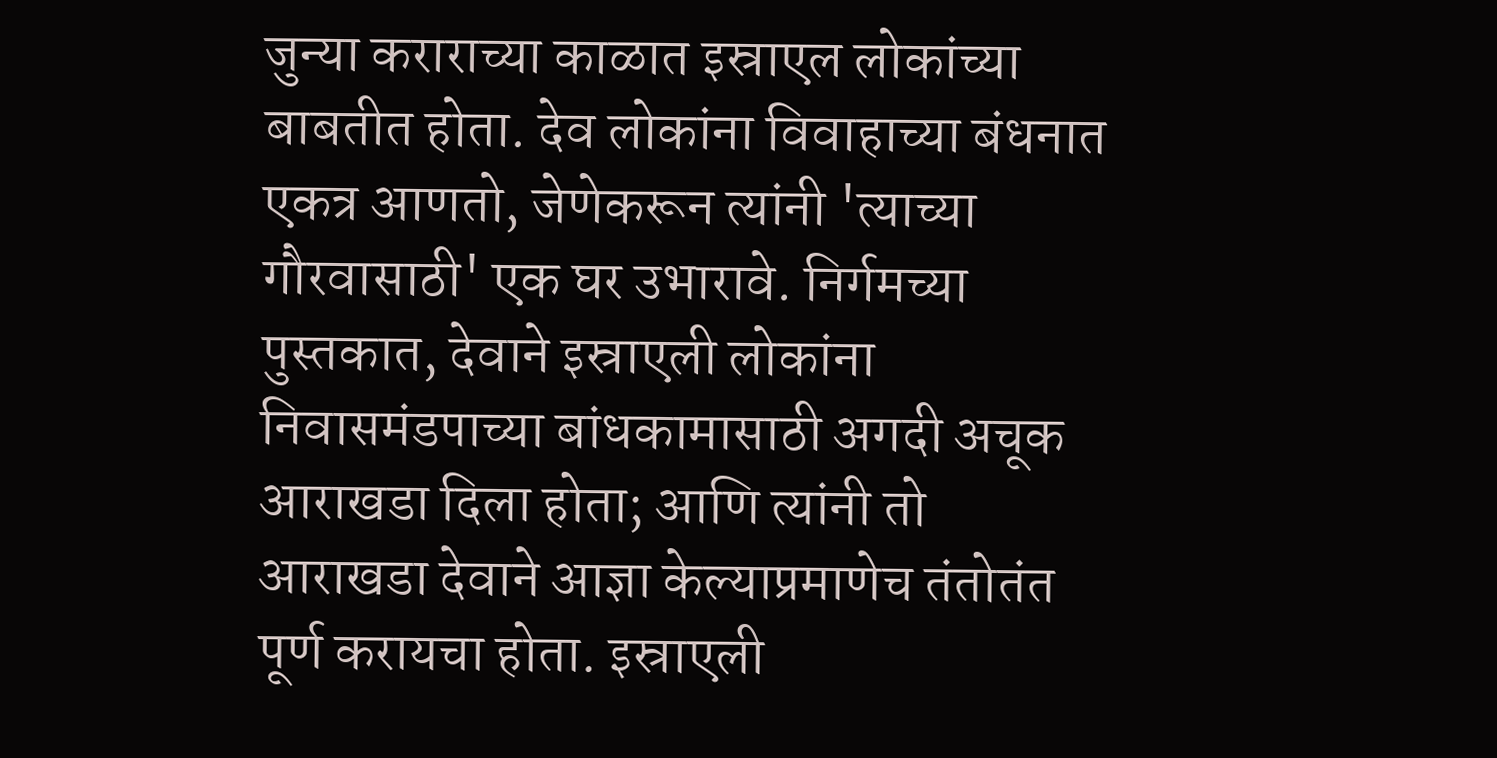जुन्या कराराच्या काळात इस्राएल लोकांच्या बाबतीत होता. देव लोकांना विवाहाच्या बंधनात एकत्र आणतो, जेणेकरून त्यांनी 'त्याच्या गौरवासाठी' एक घर उभारावे. निर्गमच्या पुस्तकात, देवाने इस्राएली लोकांना निवासमंडपाच्या बांधकामासाठी अगदी अचूक आराखडा दिला होता; आणि त्यांनी तो आराखडा देवाने आज्ञा केल्याप्रमाणेच तंतोतंत पूर्ण करायचा होता. इस्राएली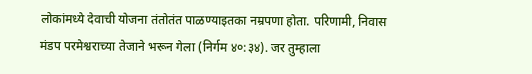लोकांमध्ये देवाची योजना तंतोतंत पाळण्याइतका नम्रपणा होता. परिणामी, निवास मंडप परमेश्वराच्या तेजाने भरून गेला (निर्गम ४०:३४). जर तुम्हाला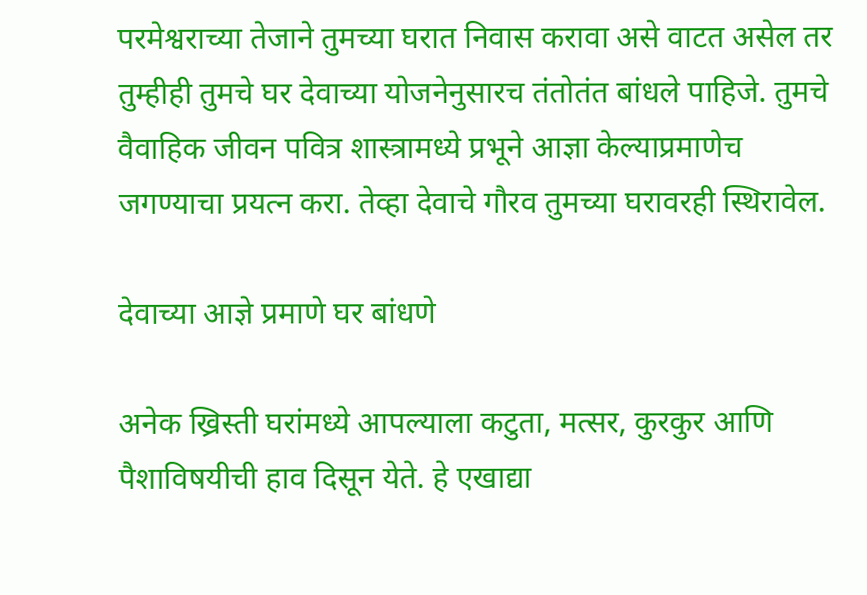परमेश्वराच्या तेजाने तुमच्या घरात निवास करावा असे वाटत असेल तर तुम्हीही तुमचे घर देवाच्या योजनेनुसारच तंतोतंत बांधले पाहिजे. तुमचे वैवाहिक जीवन पवित्र शास्त्रामध्ये प्रभूने आज्ञा केल्याप्रमाणेच जगण्याचा प्रयत्न करा. तेव्हा देवाचे गौरव तुमच्या घरावरही स्थिरावेल.

देवाच्या आज्ञे प्रमाणे घर बांधणे

अनेक ख्रिस्ती घरांमध्ये आपल्याला कटुता, मत्सर, कुरकुर आणि पैशाविषयीची हाव दिसून येते. हे एखाद्या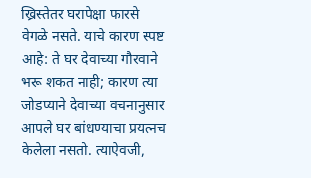ख्रिस्तेतर घरापेक्षा फारसे वेगळे नसते. याचे कारण स्पष्ट आहे: ते घर देवाच्या गौरवाने भरू शकत नाही; कारण त्या जोडप्याने देवाच्या वचनानुसार आपले घर बांधण्याचा प्रयत्नच केलेला नसतो. त्याऐवजी,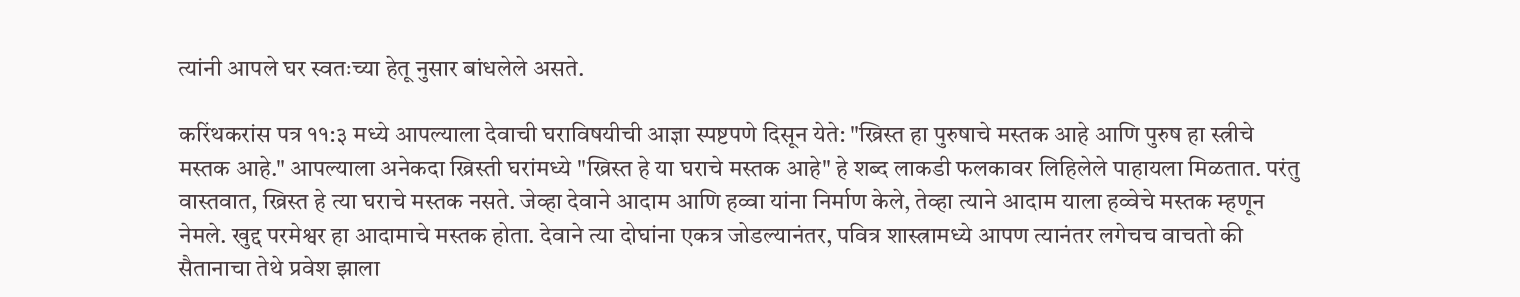त्यांनी आपले घर स्वतःच्या हेतू नुसार बांधलेले असते.

करिंथकरांस पत्र ११:३ मध्ये आपल्याला देवाची घराविषयीची आज्ञा स्पष्टपणे दिसून येते: "ख्रिस्त हा पुरुषाचे मस्तक आहे आणि पुरुष हा स्त्रीचे मस्तक आहे." आपल्याला अनेकदा ख्रिस्ती घरांमध्ये "ख्रिस्त हे या घराचे मस्तक आहे" हे शब्द लाकडी फलकावर लिहिलेले पाहायला मिळतात. परंतु वास्तवात, ख्रिस्त हे त्या घराचे मस्तक नसते. जेव्हा देवाने आदाम आणि हव्वा यांना निर्माण केले, तेव्हा त्याने आदाम याला हव्वेचे मस्तक म्हणून नेमले. खुद्द परमेश्वर हा आदामाचे मस्तक होता. देवाने त्या दोघांना एकत्र जोडल्यानंतर, पवित्र शास्त्रामध्ये आपण त्यानंतर लगेचच वाचतो की सैतानाचा तेथे प्रवेश झाला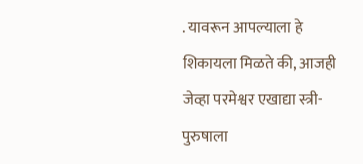. यावरून आपल्याला हे शिकायला मिळते की, आजही जेव्हा परमेश्वर एखाद्या स्त्री-पुरुषाला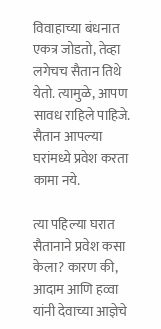विवाहाच्या बंधनात एकत्र जोडतो, तेव्हा लगेचच सैतान तिथे येतो. त्यामुळे, आपण सावध राहिले पाहिजे. सैतान आपल्या घरांमध्ये प्रवेश करता कामा नये.

त्या पहिल्या घरात सैतानाने प्रवेश कसा केला? कारण की, आदाम आणि हव्वा यांनी देवाच्या आज्ञेचे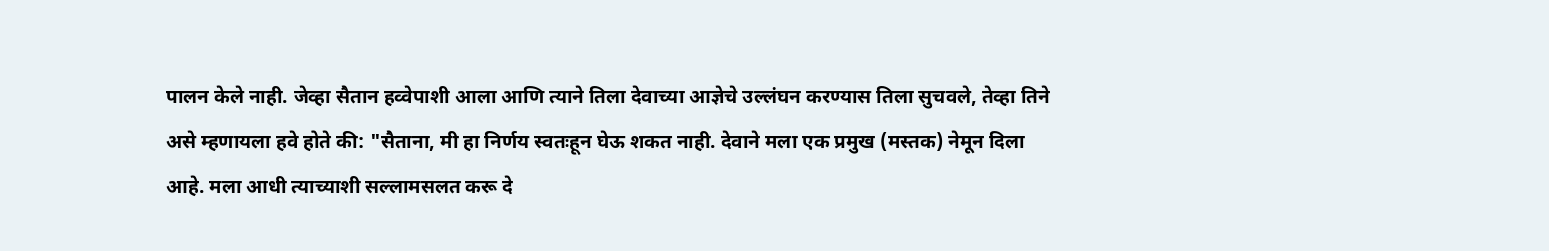पालन केले नाही. जेव्हा सैतान हव्वेपाशी आला आणि त्याने तिला देवाच्या आज्ञेचे उल्लंघन करण्यास तिला सुचवले, तेव्हा तिने असे म्हणायला हवे होते की: "सैताना, मी हा निर्णय स्वतःहून घेऊ शकत नाही. देवाने मला एक प्रमुख (मस्तक) नेमून दिला आहे. मला आधी त्याच्याशी सल्लामसलत करू दे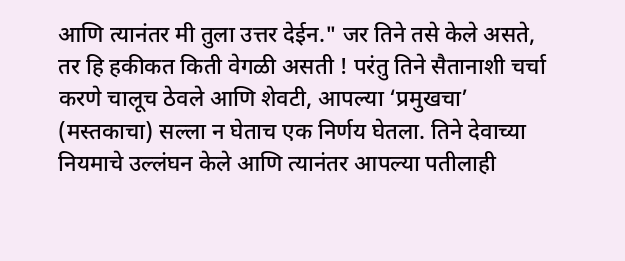आणि त्यानंतर मी तुला उत्तर देईन." जर तिने तसे केले असते, तर हि हकीकत किती वेगळी असती ! परंतु तिने सैतानाशी चर्चा करणे चालूच ठेवले आणि शेवटी, आपल्या ‘प्रमुखचा’ (मस्तकाचा) सल्ला न घेताच एक निर्णय घेतला. तिने देवाच्या नियमाचे उल्लंघन केले आणि त्यानंतर आपल्या पतीलाही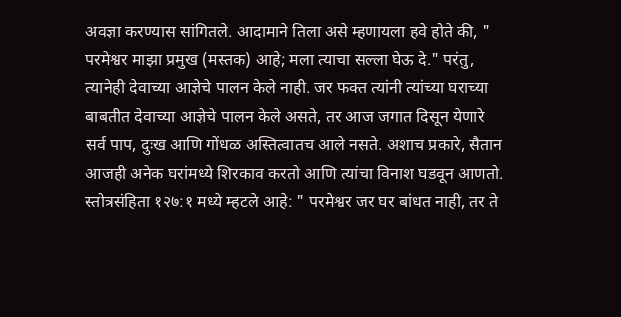अवज्ञा करण्यास सांगितले. आदामाने तिला असे म्हणायला हवे होते की, " परमेश्वर माझा प्रमुख (मस्तक) आहे; मला त्याचा सल्ला घेऊ दे." परंतु, त्यानेही देवाच्या आज्ञेचे पालन केले नाही. जर फक्त त्यांनी त्यांच्या घराच्या बाबतीत देवाच्या आज्ञेचे पालन केले असते, तर आज जगात दिसून येणारे सर्व पाप, दुःख आणि गोंधळ अस्तित्वातच आले नसते. अशाच प्रकारे, सैतान आजही अनेक घरांमध्ये शिरकाव करतो आणि त्यांचा विनाश घडवून आणतो. स्तोत्रसंहिता १२७:१ मध्ये म्हटले आहे: " परमेश्वर जर घर बांधत नाही, तर ते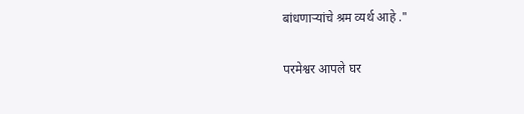बांधणाऱ्यांचे श्रम व्यर्थ आहे ."

परमेश्वर आपले घर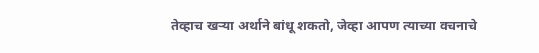तेव्हाच खऱ्या अर्थाने बांधू शकतो, जेव्हा आपण त्याच्या वचनाचे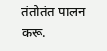तंतोतंत पालन करू.